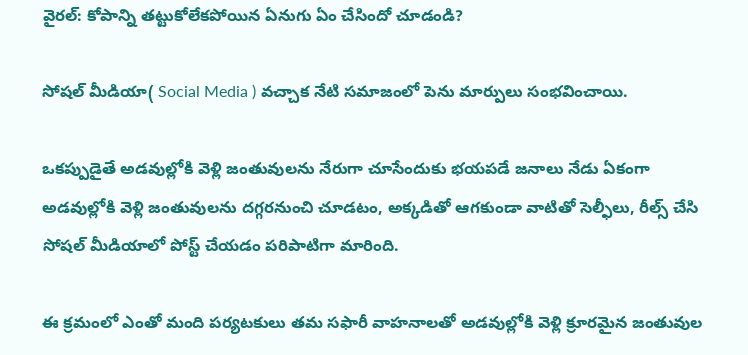వైరల్: కోపాన్ని తట్టుకోలేకపోయిన ఏనుగు ఏం చేసిందో చూడండి?

సోషల్ మీడియా( Social Media ) వచ్చాక నేటి సమాజంలో పెను మార్పులు సంభవించాయి.

ఒకప్పుడైతే అడవుల్లోకి వెళ్లి జంతువులను నేరుగా చూసేందుకు భయపడే జనాలు నేడు ఏకంగా అడవుల్లోకి వెళ్లి జంతువులను దగ్గరనుంచి చూడటం, అక్కడితో ఆగకుండా వాటితో సెల్ఫీలు, రీల్స్ చేసి సోషల్ మీడియాలో పోస్ట్ చేయడం పరిపాటిగా మారింది.

ఈ క్రమంలో ఎంతో మంది పర్యటకులు తమ సఫారీ వాహనాలతో అడవుల్లోకి వెళ్లి క్రూరమైన జంతువుల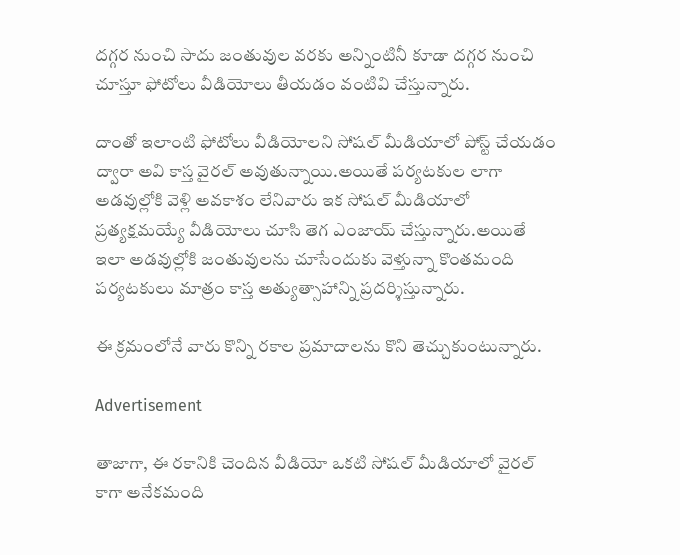దగ్గర నుంచి సాదు జంతువుల వరకు అన్నింటినీ కూడా దగ్గర నుంచి చూస్తూ ఫోటోలు వీడియోలు తీయడం వంటివి చేస్తున్నారు.

దాంతో ఇలాంటి ఫోటోలు వీడియోలని సోషల్ మీడియాలో పోస్ట్ చేయడం ద్వారా అవి కాస్త వైరల్ అవుతున్నాయి.అయితే పర్యటకుల లాగా అడవుల్లోకి వెళ్లి అవకాశం లేనివారు ఇక సోషల్ మీడియాలో ప్రత్యక్షమయ్యే వీడియోలు చూసి తెగ ఎంజాయ్ చేస్తున్నారు.అయితే ఇలా అడవుల్లోకి జంతువులను చూసేందుకు వెళ్తున్నా కొంతమంది పర్యటకులు మాత్రం కాస్త అత్యుత్సాహాన్ని ప్రదర్శిస్తున్నారు.

ఈ క్రమంలోనే వారు కొన్ని రకాల ప్రమాదాలను కొని తెచ్చుకుంటున్నారు.

Advertisement

తాజాగా, ఈ రకానికి చెందిన వీడియో ఒకటి సోషల్ మీడియాలో వైరల్ కాగా అనేకమంది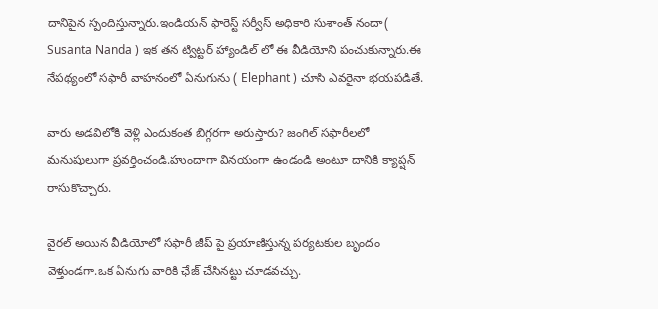దానిపైన స్పందిస్తున్నారు.ఇండియన్ ఫారెస్ట్ సర్వీస్ అధికారి సుశాంత్ నందా( Susanta Nanda ) ఇక తన ట్విట్టర్ హ్యాండిల్ లో ఈ వీడియోని పంచుకున్నారు.ఈ నేపథ్యంలో సఫారీ వాహనంలో ఏనుగును ( Elephant ) చూసి ఎవరైనా భయపడితే.

వారు అడవిలోకి వెళ్లి ఎందుకంత బిగ్గరగా అరుస్తారు? జంగిల్ సఫారీలలో మనుషులుగా ప్రవర్తించండి.హుందాగా వినయంగా ఉండండి అంటూ దానికి క్యాప్షన్ రాసుకొచ్చారు.

వైరల్ అయిన వీడియోలో సఫారీ జీప్ పై ప్రయాణిస్తున్న పర్యటకుల బృందం వెళ్తుండగా.ఒక ఏనుగు వారికి ఛేజ్ చేసినట్టు చూడవచ్చు.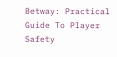Betway: Practical Guide To Player Safety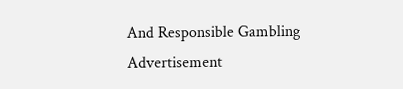And Responsible Gambling
Advertisement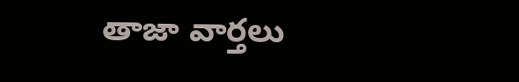తాజా వార్తలు